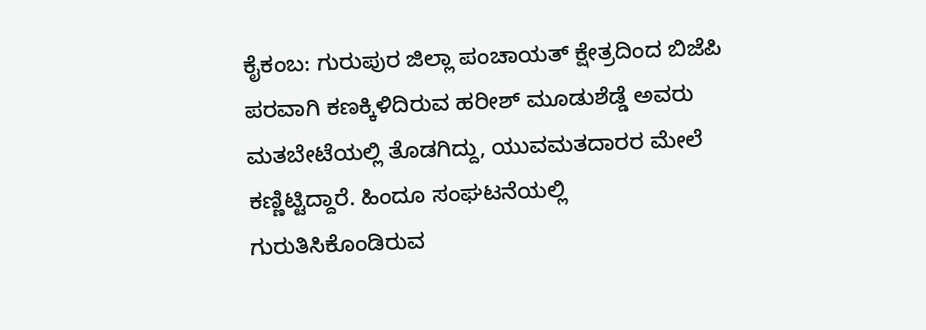ಕೈಕಂಬ: ಗುರುಪುರ ಜಿಲ್ಲಾ ಪಂಚಾಯತ್ ಕ್ಷೇತ್ರದಿಂದ ಬಿಜೆಪಿ ಪರವಾಗಿ ಕಣಕ್ಕಿಳಿದಿರುವ ಹರೀಶ್ ಮೂಡುಶೆಡ್ಡೆ ಅವರು ಮತಬೇಟೆಯಲ್ಲಿ ತೊಡಗಿದ್ದು, ಯುವಮತದಾರರ ಮೇಲೆ ಕಣ್ಣಿಟ್ಟಿದ್ದಾರೆ. ಹಿಂದೂ ಸಂಘಟನೆಯಲ್ಲಿ ಗುರುತಿಸಿಕೊಂಡಿರುವ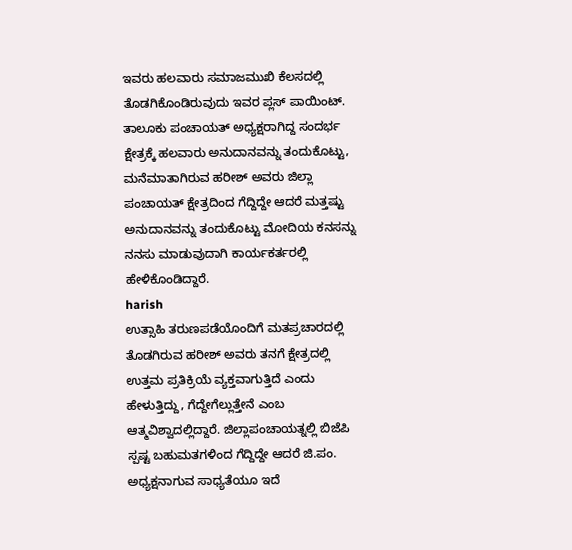ಇವರು ಹಲವಾರು ಸಮಾಜಮುಖಿ ಕೆಲಸದಲ್ಲಿ ತೊಡಗಿಕೊಂಡಿರುವುದು ಇವರ ಪ್ಲಸ್ ಪಾಯಿಂಟ್. ತಾಲೂಕು ಪಂಚಾಯತ್ ಅಧ್ಯಕ್ಷರಾಗಿದ್ದ ಸಂದರ್ಭ ಕ್ಷೇತ್ರಕ್ಕೆ ಹಲವಾರು ಅನುದಾನವನ್ನು ತಂದುಕೊಟ್ಟು, ಮನೆಮಾತಾಗಿರುವ ಹರೀಶ್ ಅವರು ಜಿಲ್ಲಾ ಪಂಚಾಯತ್ ಕ್ಷೇತ್ರದಿಂದ ಗೆದ್ದಿದ್ದೇ ಆದರೆ ಮತ್ತಷ್ಟು ಅನುದಾನವನ್ನು ತಂದುಕೊಟ್ಟು ಮೋದಿಯ ಕನಸನ್ನು ನನಸು ಮಾಡುವುದಾಗಿ ಕಾರ್ಯಕರ್ತರಲ್ಲಿ ಹೇಳಿಕೊಂಡಿದ್ದಾರೆ.
harish
ಉತ್ಸಾಹಿ ತರುಣಪಡೆಯೊಂದಿಗೆ ಮತಪ್ರಚಾರದಲ್ಲಿ ತೊಡಗಿರುವ ಹರೀಶ್ ಅವರು ತನಗೆ ಕ್ಷೇತ್ರದಲ್ಲಿ ಉತ್ತಮ ಪ್ರತಿಕ್ರಿಯೆ ವ್ಯಕ್ತವಾಗುತ್ತಿದೆ ಎಂದು ಹೇಳುತ್ತಿದ್ದು, ಗೆದ್ದೇಗೆಲ್ಲುತ್ತೇನೆ ಎಂಬ ಆತ್ಮವಿಶ್ವಾದಲ್ಲಿದ್ದಾರೆ. ಜಿಲ್ಲಾಪಂಚಾಯತ್ನಲ್ಲಿ ಬಿಜೆಪಿ ಸ್ಪಷ್ಟ ಬಹುಮತಗಳಿಂದ ಗೆದ್ದಿದ್ದೇ ಆದರೆ ಜಿ.ಪಂ. ಅಧ್ಯಕ್ಷನಾಗುವ ಸಾಧ್ಯತೆಯೂ ಇದೆ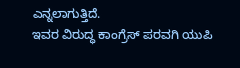ಎನ್ನಲಾಗುತ್ತಿದೆ.
ಇವರ ವಿರುದ್ಧ ಕಾಂಗ್ರೆಸ್ ಪರವಗಿ ಯುಪಿ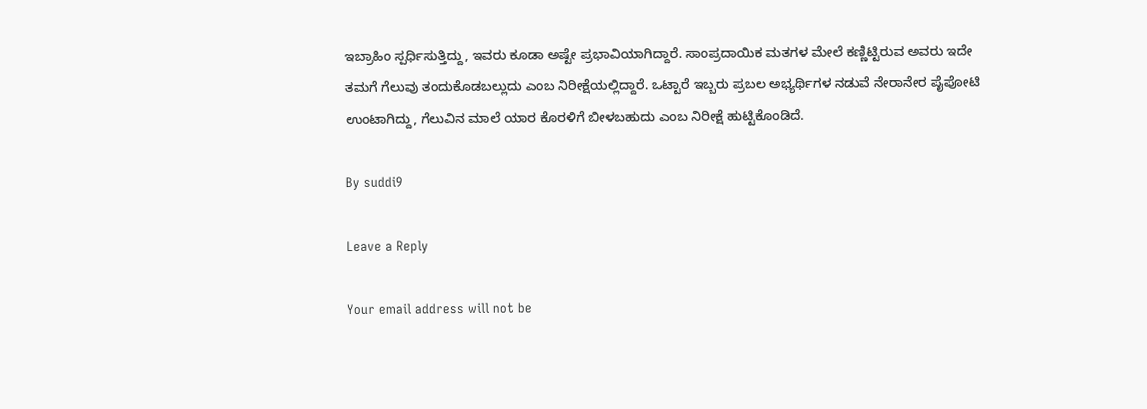ಇಬ್ರಾಹಿಂ ಸ್ಪರ್ಧಿಸುತ್ತಿದ್ದು, ಇವರು ಕೂಡಾ ಅಷ್ಟೇ ಪ್ರಭಾವಿಯಾಗಿದ್ದಾರೆ. ಸಾಂಪ್ರದಾಯಿಕ ಮತಗಳ ಮೇಲೆ ಕಣ್ಣಿಟ್ಟಿರುವ ಅವರು ಇದೇ ತಮಗೆ ಗೆಲುವು ತಂದುಕೊಡಬಲ್ಲುದು ಎಂಬ ನಿರೀಕ್ಷೆಯಲ್ಲಿದ್ದಾರೆ. ಒಟ್ಟಾರೆ ಇಬ್ಬರು ಪ್ರಬಲ ಅಭ್ಯರ್ಥಿಗಳ ನಡುವೆ ನೇರಾನೇರ ಪೈಪೋಟಿ ಉಂಟಾಗಿದ್ದು, ಗೆಲುವಿನ ಮಾಲೆ ಯಾರ ಕೊರಳಿಗೆ ಬೀಳಬಹುದು ಎಂಬ ನಿರೀಕ್ಷೆ ಹುಟ್ಟಿಕೊಂಡಿದೆ.

By suddi9

Leave a Reply

Your email address will not be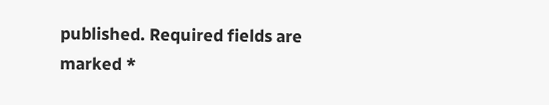published. Required fields are marked *